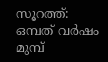സൂറത്ത്: ഒമ്പത് വർഷം മുമ്പ്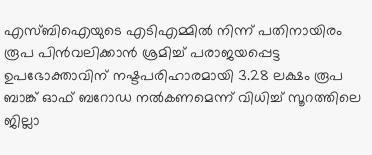എസ്ബിഐയുടെ എടിഎമ്മിൽ നിന്ന് പതിനായിരം രൂപ പിൻവലിക്കാൻ ശ്രമിച്ച് പരാജയപ്പെട്ട ഉപഭോക്താവിന് നഷ്ടപരിഹാരമായി 3.28 ലക്ഷം രൂപ ബാങ്ക് ഓഫ് ബറോഡ നൽകണമെന്ന് വിധിച്ച് സൂറത്തിലെ ജില്ലാ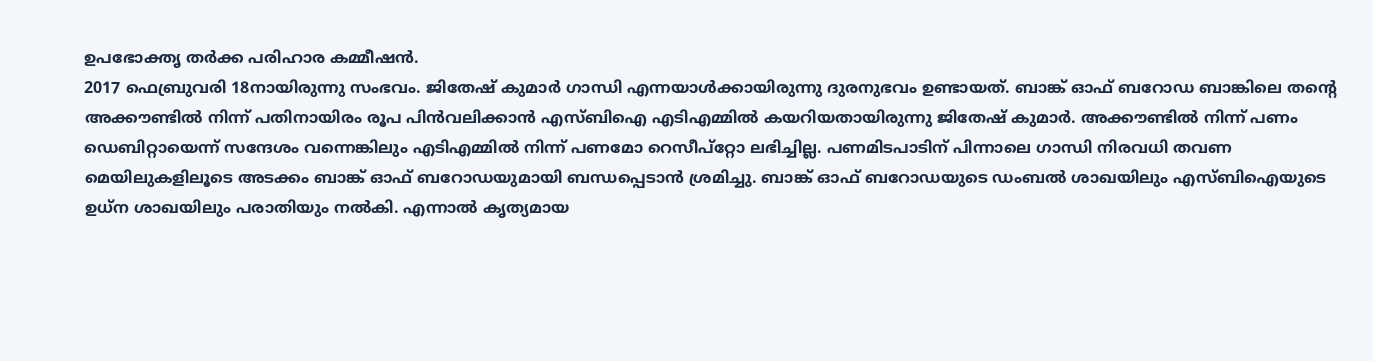ഉപഭോക്തൃ തർക്ക പരിഹാര കമ്മീഷൻ.
2017 ഫെബ്രുവരി 18നായിരുന്നു സംഭവം. ജിതേഷ് കുമാർ ഗാന്ധി എന്നയാൾക്കായിരുന്നു ദുരനുഭവം ഉണ്ടായത്. ബാങ്ക് ഓഫ് ബറോഡ ബാങ്കിലെ തൻ്റെ അക്കൗണ്ടിൽ നിന്ന് പതിനായിരം രൂപ പിൻവലിക്കാൻ എസ്ബിഐ എടിഎമ്മിൽ കയറിയതായിരുന്നു ജിതേഷ് കുമാർ. അക്കൗണ്ടിൽ നിന്ന് പണം ഡെബിറ്റായെന്ന് സന്ദേശം വന്നെങ്കിലും എടിഎമ്മിൽ നിന്ന് പണമോ റെസീപ്റ്റോ ലഭിച്ചില്ല. പണമിടപാടിന് പിന്നാലെ ഗാന്ധി നിരവധി തവണ മെയിലുകളിലൂടെ അടക്കം ബാങ്ക് ഓഫ് ബറോഡയുമായി ബന്ധപ്പെടാൻ ശ്രമിച്ചു. ബാങ്ക് ഓഫ് ബറോഡയുടെ ഡംബൽ ശാഖയിലും എസ്ബിഐയുടെ ഉധ്ന ശാഖയിലും പരാതിയും നൽകി. എന്നാൽ കൃത്യമായ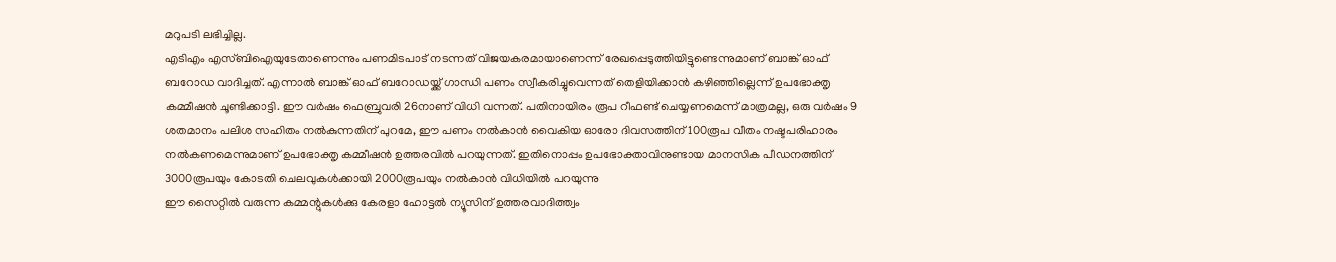മറുപടി ലഭിച്ചില്ല.
എടിഎം എസ്ബിഐയുടേതാണെന്നും പണമിടപാട് നടന്നത് വിജയകരമായാണെന്ന് രേഖപ്പെടുത്തിയിട്ടുണ്ടെന്നുമാണ് ബാങ്ക് ഓഫ് ബറോഡ വാദിച്ചത്. എന്നാൽ ബാങ്ക് ഓഫ് ബറോഡയ്ക്ക് ഗാന്ധി പണം സ്വീകരിച്ചുവെന്നത് തെളിയിക്കാൻ കഴിഞ്ഞില്ലെന്ന് ഉപഭോക്തൃ കമ്മീഷൻ ചൂണ്ടിക്കാട്ടി. ഈ വർഷം ഫെബ്രുവരി 26നാണ് വിധി വന്നത്. പതിനായിരം രൂപ റീഫണ്ട് ചെയ്യണമെന്ന് മാത്രമല്ല, ഒരു വർഷം 9 ശതമാനം പലിശ സഹിതം നൽകുന്നതിന് പുറമേ, ഈ പണം നൽകാൻ വൈകിയ ഓരോ ദിവസത്തിന് 100രൂപ വീതം നഷ്ടപരിഹാരം നൽകണമെന്നുമാണ് ഉപഭോക്തൃ കമ്മീഷൻ ഉത്തരവിൽ പറയുന്നത്. ഇതിനൊപ്പം ഉപഭോക്താവിനുണ്ടായ മാനസിക പീഡനത്തിന് 3000രൂപയും കോടതി ചെലവുകൾക്കായി 2000രൂപയും നൽകാൻ വിധിയിൽ പറയുന്നു
ഈ സൈറ്റിൽ വരുന്ന കമ്മന്റുകൾക്കു കേരളാ ഹോട്ടൽ ന്യൂസിന് ഉത്തരവാദിത്ത്വം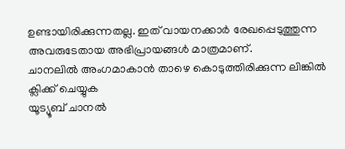ഉണ്ടായിരിക്കുന്നതല്ല. ഇത് വായനക്കാർ രേഖപ്പെടുത്തുന്ന അവരുടേതായ അഭിപ്രായങ്ങൾ മാത്രമാണ്.
ചാനലിൽ അംഗമാകാൻ താഴെ കൊടുത്തിരിക്കുന്ന ലിങ്കിൽ ക്ലിക്ക് ചെയ്യുക
യൂട്യൂബ് ചാനൽ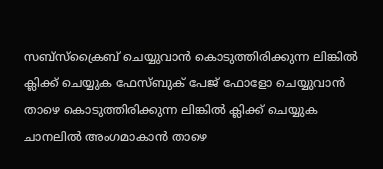സബ്സ്ക്രൈബ് ചെയ്യുവാൻ കൊടുത്തിരിക്കുന്ന ലിങ്കിൽ ക്ലിക്ക് ചെയ്യുക ഫേസ്ബുക് പേജ് ഫോളോ ചെയ്യുവാൻ താഴെ കൊടുത്തിരിക്കുന്ന ലിങ്കിൽ ക്ലിക്ക് ചെയ്യുക
ചാനലിൽ അംഗമാകാൻ താഴെ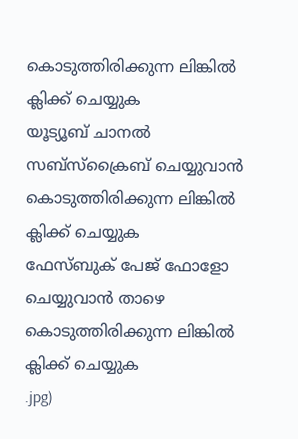കൊടുത്തിരിക്കുന്ന ലിങ്കിൽ ക്ലിക്ക് ചെയ്യുക
യൂട്യൂബ് ചാനൽ സബ്സ്ക്രൈബ് ചെയ്യുവാൻ കൊടുത്തിരിക്കുന്ന ലിങ്കിൽ ക്ലിക്ക് ചെയ്യുക
ഫേസ്ബുക് പേജ് ഫോളോ ചെയ്യുവാൻ താഴെ കൊടുത്തിരിക്കുന്ന ലിങ്കിൽ ക്ലിക്ക് ചെയ്യുക
.jpg)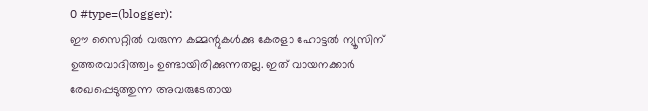0 #type=(blogger):
ഈ സൈറ്റിൽ വരുന്ന കമ്മന്റുകൾക്കു കേരളാ ഹോട്ടൽ ന്യൂസിന് ഉത്തരവാദിത്ത്വം ഉണ്ടായിരിക്കുന്നതല്ല. ഇത് വായനക്കാർ രേഖപ്പെടുത്തുന്ന അവരുടേതായ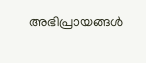അഭിപ്രായങ്ങൾ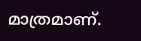മാത്രമാണ്.